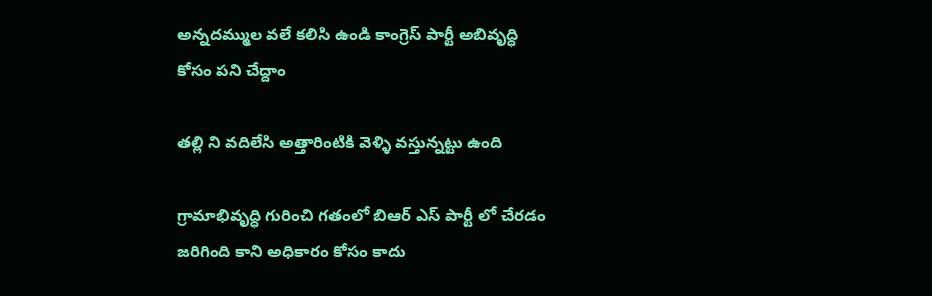అన్నదమ్ముల వలే కలిసి ఉండి కాంగ్రెస్ పార్టీ అబివృద్ధి కోసం పని చేద్దాం

తల్లి ని వదిలేసి అత్తారింటికి వెళ్ళి వస్తున్నట్టు ఉంది

గ్రామాభివృద్ధి గురించి గతంలో బిఆర్ ఎస్ పార్టీ లో చేరడం జరిగింది కాని అధికారం కోసం కాదు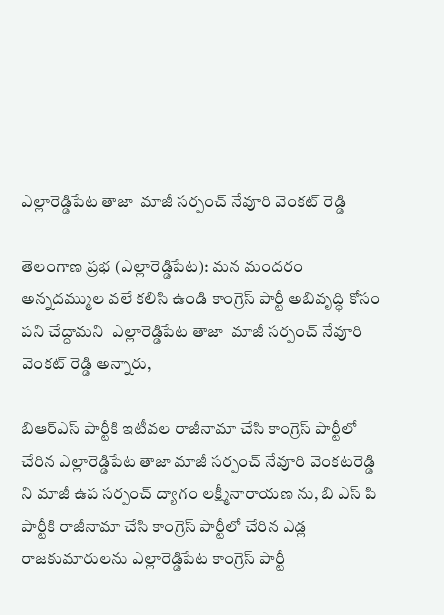ఎల్లారెడ్డిపేట తాజా  మాజీ సర్పంచ్ నేవూరి వెంకట్ రెడ్డి

తెలంగాణ ప్రభ (ఎల్లారెడ్డిపేట): మన మందరం   అన్నదమ్ముల వలే కలిసి ఉండి కాంగ్రెస్ పార్టీ అబివృద్ధి కోసం పని చేద్దామని  ఎల్లారెడ్డిపేట తాజా  మాజీ సర్పంచ్ నేవూరి వెంకట్ రెడ్డి అన్నారు,

బిఆర్ఎస్ పార్టీకి ఇటీవల రాజీనామా చేసి కాంగ్రెస్ పార్టీలో చేరిన ఎల్లారెడ్డిపేట తాజా మాజీ సర్పంచ్ నేవూరి వెంకటరెడ్డి ని మాజీ ఉప సర్పంచ్ ద్యాగం లక్ష్మీనారాయణ ను, బి ఎస్ పి పార్టీకి రాజీనామా చేసి కాంగ్రెస్ పార్టీలో చేరిన ఎడ్ల రాజకుమారులను ఎల్లారెడ్డిపేట కాంగ్రెస్ పార్టీ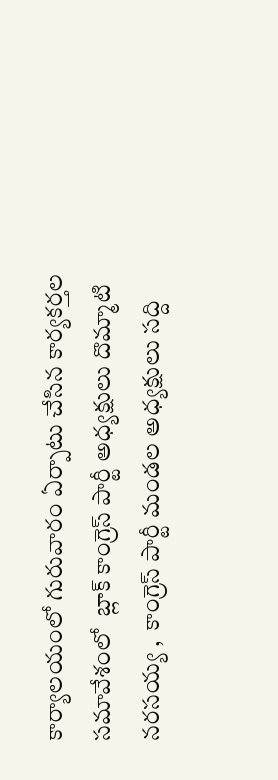కార్యాలయంలో గురువారం ఏర్పాటు చేసిన కార్యకర్తల సమావేశంలో  బ్లాక్ కాంగ్రెస్ పార్టీ అధ్యక్షులు దొమ్మాటి నరసయ్య ,  కాంగ్రెస్ పార్టీ మండల అధ్యక్షులు సద్ది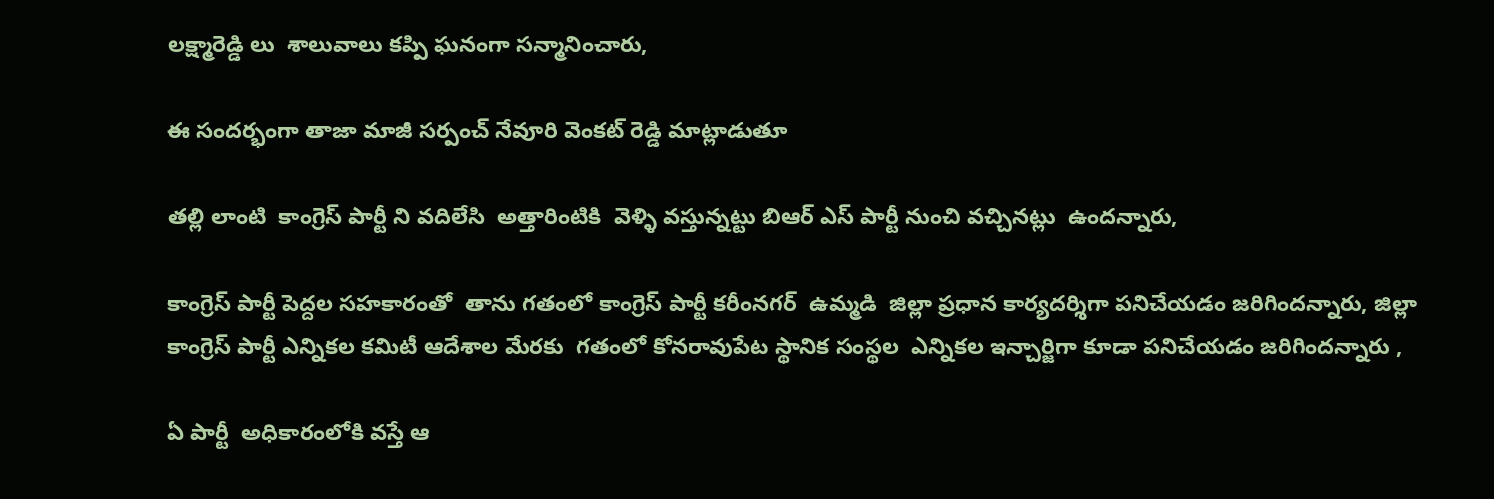లక్ష్మారెడ్డి లు  శాలువాలు కప్పి ఘనంగా సన్మానించారు,

ఈ సందర్భంగా తాజా మాజీ సర్పంచ్ నేవూరి వెంకట్ రెడ్డి మాట్లాడుతూ

తల్లి లాంటి  కాంగ్రెస్ పార్టీ ని వదిలేసి  అత్తారింటికి  వెళ్ళి వస్తున్నట్టు బిఆర్ ఎస్ పార్టీ నుంచి వచ్చినట్లు  ఉందన్నారు,

కాంగ్రెస్ పార్టీ పెద్దల సహకారంతో  తాను గతంలో కాంగ్రెస్ పార్టీ కరీంనగర్  ఉమ్మడి  జిల్లా ప్రధాన కార్యదర్శిగా పనిచేయడం జరిగిందన్నారు, జిల్లా కాంగ్రెస్ పార్టీ ఎన్నికల కమిటీ ఆదేశాల మేరకు  గతంలో కోనరావుపేట స్థానిక సంస్థల  ఎన్నికల ఇన్చార్జిగా కూడా పనిచేయడం జరిగిందన్నారు ,

ఏ పార్టీ  అధికారంలోకి వస్తే ఆ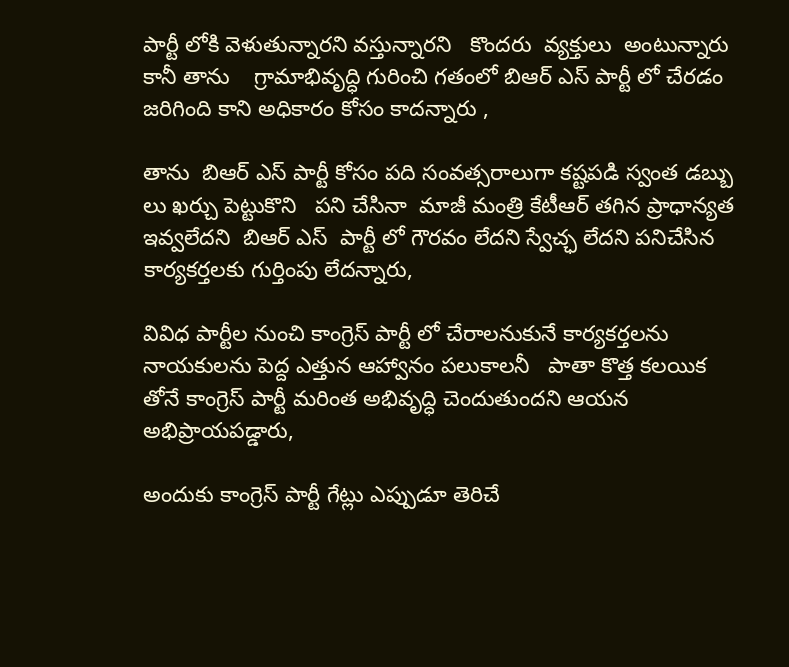పార్టీ లోకి వెళుతున్నారని వస్తున్నారని   కొందరు  వ్యక్తులు  అంటున్నారు కానీ తాను    గ్రామాభివృద్ధి గురించి గతంలో బిఆర్ ఎస్ పార్టీ లో చేరడం జరిగింది కాని అధికారం కోసం కాదన్నారు ,

తాను  బిఆర్ ఎస్ పార్టీ కోసం పది సంవత్సరాలుగా కష్టపడి స్వంత డబ్బు లు ఖర్చు పెట్టుకొని   పని చేసినా  మాజీ మంత్రి కేటీఆర్ తగిన ప్రాధాన్యత ఇవ్వలేదని  బిఆర్ ఎస్  పార్టీ లో గౌరవం లేదని స్వేచ్ఛ లేదని పనిచేసిన కార్యకర్తలకు గుర్తింపు లేదన్నారు,

వివిధ పార్టీల నుంచి కాంగ్రెస్ పార్టీ లో చేరాలనుకునే కార్యకర్తలను నాయకులను పెద్ద ఎత్తున ఆహ్వానం పలుకాలనీ   పాతా కొత్త కలయిక తోనే కాంగ్రెస్ పార్టీ మరింత అభివృద్ధి చెందుతుందని ఆయన అభిప్రాయపడ్డారు,

అందుకు కాంగ్రెస్ పార్టీ ‌గేట్లు ఎప్పుడూ తెరిచే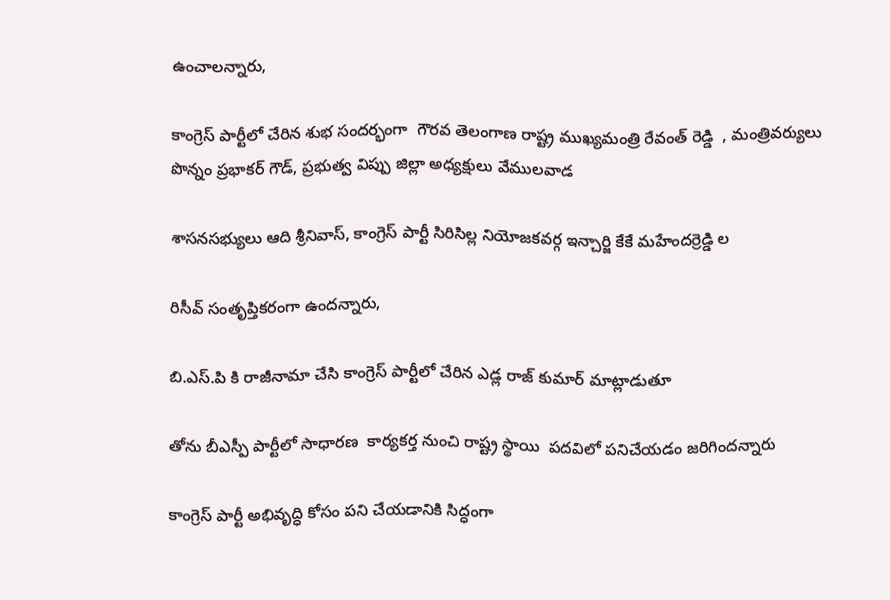ఉంచాలన్నారు,

కాంగ్రెస్ పార్టీలో చేరిన శుభ సందర్భంగా  గౌరవ తెలంగాణ రాష్ట్ర ముఖ్యమంత్రి రేవంత్ రెడ్డి  , మంత్రివర్యులు పొన్నం ప్రభాకర్ గౌడ్, ప్రభుత్వ విప్పు జిల్లా అధ్యక్షులు వేములవాడ

శాసనసభ్యులు ఆది శ్రీనివాస్, కాంగ్రెస్ పార్టీ సిరిసిల్ల నియోజకవర్గ ఇన్చార్జి కేకే మహేందర్రెడ్డి ల

రిసీవ్ సంతృప్తికరంగా ఉందన్నారు,

బి.ఎస్.పి కి రాజీనామా చేసి కాంగ్రెస్ పార్టీలో చేరిన ఎడ్ల రాజ్ కుమార్ మాట్లాడుతూ

తోను బీఎస్పీ పార్టీలో సాధారణ  కార్యకర్త నుంచి రాష్ట్ర స్థాయి  పదవిలో పనిచేయడం జరిగిందన్నారు

కాంగ్రెస్ పార్టీ అభివృద్ధి కోసం పని చేయడానికి సిద్ధంగా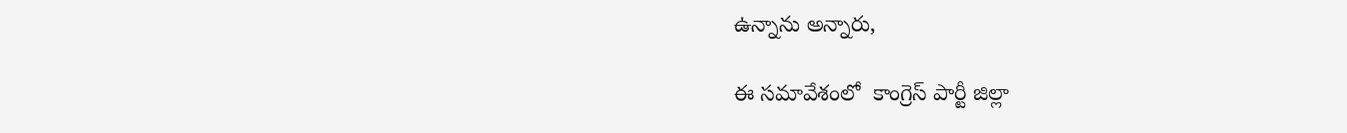ఉన్నాను అన్నారు,

ఈ సమావేశంలో  కాంగ్రెస్ పార్టీ జిల్లా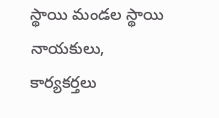స్థాయి మండల స్థాయి  నాయకులు, కార్యకర్తలు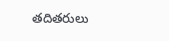తదితరులు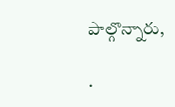పాల్గొన్నారు,

.